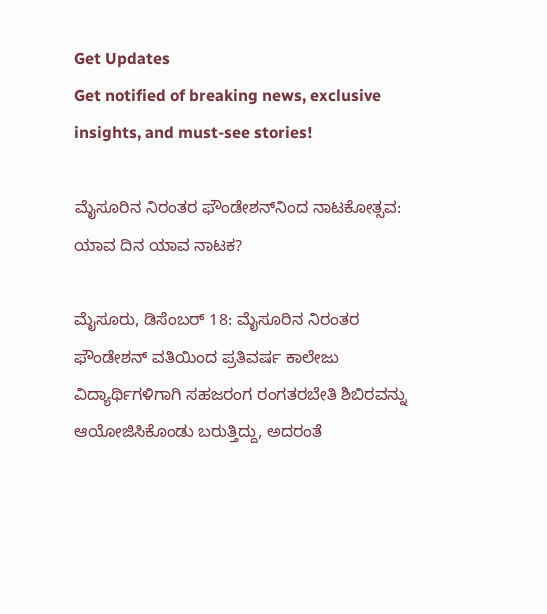Get Updates
Get notified of breaking news, exclusive insights, and must-see stories!

ಮೈಸೂರಿನ ನಿರಂತರ ಫೌಂಡೇಶನ್‌ನಿಂದ ನಾಟಕೋತ್ಸವ: ಯಾವ ದಿನ ಯಾವ ನಾಟಕ?

ಮೈಸೂರು, ಡಿಸೆಂಬರ್‌ 18: ಮೈಸೂರಿನ ನಿರಂತರ ಫೌಂಡೇಶನ್ ವತಿಯಿಂದ ಪ್ರತಿವರ್ಷ ಕಾಲೇಜು ವಿದ್ಯಾರ್ಥಿಗಳಿಗಾಗಿ ಸಹಜರಂಗ ರಂಗತರಬೇತಿ ಶಿಬಿರವನ್ನು ಆಯೋಜಿಸಿಕೊಂಡು ಬರುತ್ತಿದ್ದು, ಅದರಂತೆ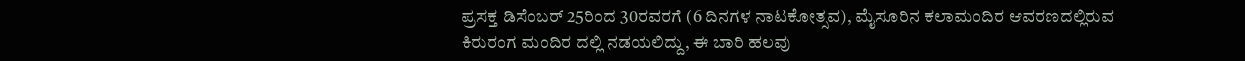ಪ್ರಸಕ್ತ ಡಿಸೆಂಬರ್ 25ರಿಂದ 30ರವರಗೆ (6 ದಿನಗಳ ನಾಟಕೋತ್ಸವ), ಮೈಸೂರಿನ ಕಲಾಮಂದಿರ ಆವರಣದಲ್ಲಿರುವ ಕಿರುರಂಗ ಮಂದಿರ ದಲ್ಲಿ ನಡಯಲಿದ್ದು, ಈ ಬಾರಿ ಹಲವು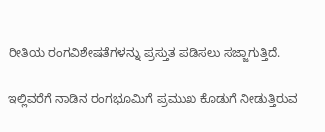ರೀತಿಯ ರಂಗವಿಶೇಷತೆಗಳನ್ನು ಪ್ರಸ್ತುತ ಪಡಿಸಲು ಸಜ್ಜಾಗುತ್ತಿದೆ.

ಇಲ್ಲಿವರೆಗೆ ನಾಡಿನ ರಂಗಭೂಮಿಗೆ ಪ್ರಮುಖ ಕೊಡುಗೆ ನೀಡುತ್ತಿರುವ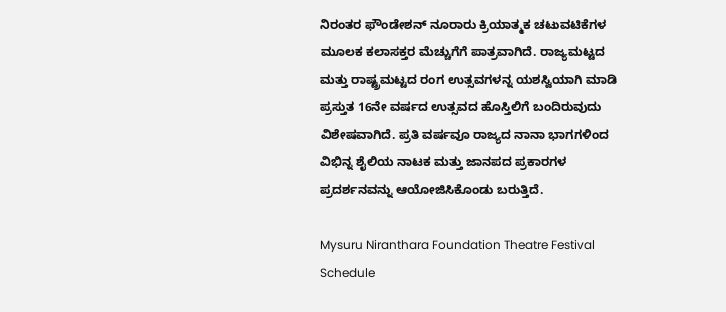ನಿರಂತರ ಫೌಂಡೇಶನ್ ನೂರಾರು ಕ್ರಿಯಾತ್ಮಕ ಚಟುವಟಿಕೆಗಳ ಮೂಲಕ ಕಲಾಸಕ್ತರ ಮೆಚ್ಚುಗೆಗೆ ಪಾತ್ರವಾಗಿದೆ. ರಾಜ್ಯಮಟ್ಟದ ಮತ್ತು ರಾಷ್ಟ್ರಮಟ್ಟದ ರಂಗ ಉತ್ಸವಗಳನ್ನ ಯಶಸ್ವಿಯಾಗಿ ಮಾಡಿ ಪ್ರಸ್ತುತ 16ನೇ ವರ್ಷದ ಉತ್ಸವದ ಹೊಸ್ತಿಲಿಗೆ ಬಂದಿರುವುದು ವಿಶೇಷವಾಗಿದೆ. ಪ್ರತಿ ವರ್ಷವೂ ರಾಜ್ಯದ ನಾನಾ ಭಾಗಗಳಿಂದ ವಿಭಿನ್ನ ಶೈಲಿಯ ನಾಟಕ ಮತ್ತು ಜಾನಪದ ಪ್ರಕಾರಗಳ ಪ್ರದರ್ಶನವನ್ನು ಆಯೋಜಿಸಿಕೊಂಡು ಬರುತ್ತಿದೆ.

Mysuru Niranthara Foundation Theatre Festival Schedule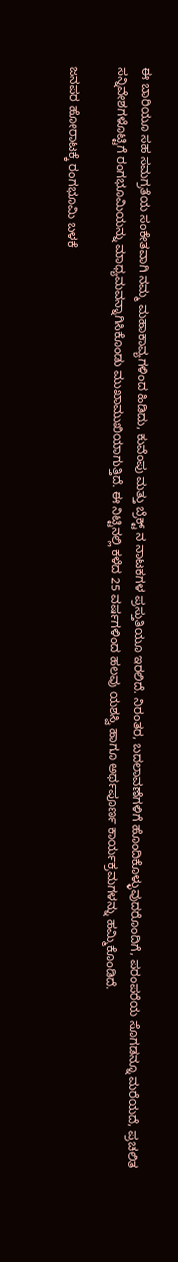ಈ ಬಾರಿಯೂ ಸಹ ಸಮಗ್ರತೆಯ ಸಂಕೇತವಾಗಿ ನಮ್ಮ ಮಹಾಕಾವ್ಯಗಳಿಂದ ಹಿಡಿದು, ಕುವೆಂಪು ಮತ್ತು ಬ್ರೆಕ್ಟ್ ನ ನಾಟಕಗಳ ಪ್ರಸ್ತುತಿಯೂ ಇರಲಿದೆ. ನಿರಂತರ, ಬದಲಾವಣೆಗಳಿಗೆ ಹೊಂದಿಕೊಳ್ಳುವುದರೊಂದಿಗೆ, ಪರಂಪರೆಯ ಸೊಗಡನ್ನೂ ಮರೆಯದೆ, ಪ್ರಚಲಿತ ಸನ್ನಿವೇಶಗಳೊಟ್ಟಿಗೆ ರಂಗಭೂಮಿಯನ್ನು ಮಾಧ್ಯಮವನ್ನಾಗಿಸಿಕೊಂಡು ಮುಖಾಮುಖಿಯಾಗುತ್ತಿದೆ. ಈ ನಿಟ್ಟಿನಲ್ಲಿ ಕಳೆದ 25 ವರ್ಷಗಳಿಂದ ಹಲವು ಯಶಸ್ವಿ ಹಾಗೂ ಅರ್ಥಪೂರ್ಣ ಕಾರ್ಯಕ್ರಮಗಳನ್ನು ಹಮ್ಮಿಕೊಂಡಿದೆ.

ಜನಪರ ಹೋರಾಟಕ್ಕೆ ರಂಗಭೂಮಿ ಬಳಕೆ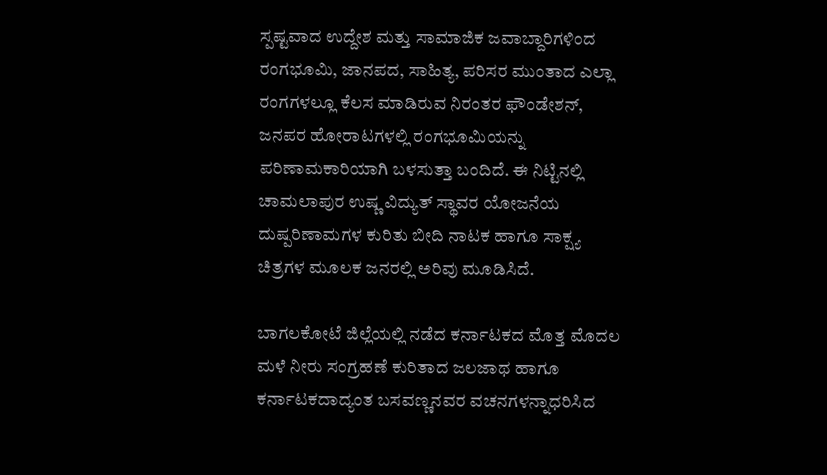ಸ್ಪಷ್ಟವಾದ ಉದ್ದೇಶ ಮತ್ತು ಸಾಮಾಜಿಕ ಜವಾಬ್ದಾರಿಗಳಿಂದ ರಂಗಭೂಮಿ, ಜಾನಪದ, ಸಾಹಿತ್ಯ, ಪರಿಸರ ಮುಂತಾದ ಎಲ್ಲಾ ರಂಗಗಳಲ್ಲೂ ಕೆಲಸ ಮಾಡಿರುವ ನಿರಂತರ ಫೌಂಡೇಶನ್, ಜನಪರ ಹೋರಾಟಗಳಲ್ಲಿ ರಂಗಭೂಮಿಯನ್ನು ಪರಿಣಾಮಕಾರಿಯಾಗಿ ಬಳಸುತ್ತಾ ಬಂದಿದೆ. ಈ ನಿಟ್ಟಿನಲ್ಲಿ ಚಾಮಲಾಪುರ ಉಷ್ಣ ವಿದ್ಯುತ್ ಸ್ಥಾವರ ಯೋಜನೆಯ ದುಷ್ಪರಿಣಾಮಗಳ ಕುರಿತು ಬೀದಿ ನಾಟಕ ಹಾಗೂ ಸಾಕ್ಷ್ಯ ಚಿತ್ರಗಳ ಮೂಲಕ ಜನರಲ್ಲಿ ಅರಿವು ಮೂಡಿಸಿದೆ.

ಬಾಗಲಕೋಟೆ ಜಿಲ್ಲೆಯಲ್ಲಿ ನಡೆದ ಕರ್ನಾಟಕದ ಮೊತ್ತ ಮೊದಲ ಮಳೆ ನೀರು ಸಂಗ್ರಹಣೆ ಕುರಿತಾದ ಜಲಜಾಥ ಹಾಗೂ ಕರ್ನಾಟಕದಾದ್ಯಂತ ಬಸವಣ್ಣನವರ ವಚನಗಳನ್ನಾಧರಿಸಿದ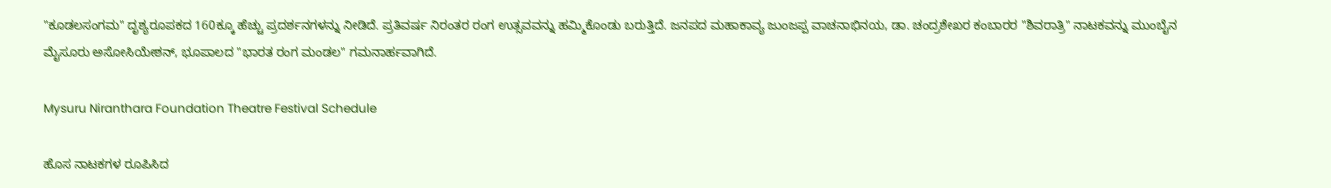"ಕೂಡಲಸಂಗಮ" ದೃಶ್ಯರೂಪಕದ 160ಕ್ಕೂ ಹೆಚ್ಚು ಪ್ರದರ್ಶನಗಳನ್ನು ನೀಡಿದೆ. ಪ್ರತಿವರ್ಷ ನಿರಂತರ ರಂಗ ಉತ್ಸವವನ್ನು ಹಮ್ಮಿಕೊಂಡು ಬರುತ್ತಿದೆ. ಜನಪದ ಮಹಾಕಾವ್ಯ ಜುಂಜಪ್ಪ ವಾಚನಾಭಿನಯ, ಡಾ. ಚಂದ್ರಶೇಖರ ಕಂಬಾರರ "ಶಿವರಾತ್ರಿ" ನಾಟಕವನ್ನು ಮುಂಬೈನ ಮೈಸೂರು ಅಸೋಸಿಯೇಶನ್, ಭೂಪಾಲದ "ಭಾರತ ರಂಗ ಮಂಡಲ" ಗಮನಾರ್ಹವಾಗಿದೆ.

Mysuru Niranthara Foundation Theatre Festival Schedule

ಹೊಸ ನಾಟಕಗಳ ರೂಪಿಸಿದ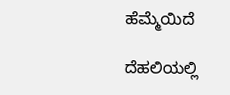ಹೆಮ್ಮೆಯಿದೆ

ದೆಹಲಿಯಲ್ಲಿ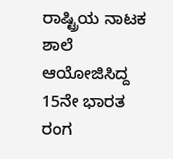ರಾಷ್ಟ್ರಿಯ ನಾಟಕ ಶಾಲೆ ಆಯೋಜಿಸಿದ್ದ 15ನೇ ಭಾರತ ರಂಗ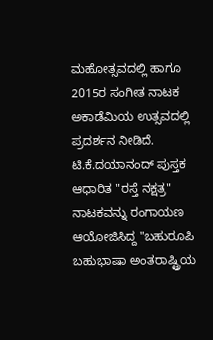ಮಹೋತ್ಸವದಲ್ಲಿ ಹಾಗೂ 2015ರ ಸಂಗೀತ ನಾಟಕ ಅಕಾಡೆಮಿಯ ಉತ್ಸವದಲ್ಲಿ ಪ್ರದರ್ಶನ ನೀಡಿದೆ. ಟಿ.ಕೆ.ದಯಾನಂದ್ ಪುಸ್ತಕ ಆಧಾರಿತ "ರಸ್ತೆ ನಕ್ಷತ್ರ" ನಾಟಕವನ್ನು ರಂಗಾಯಣ ಆಯೋಜಿಸಿದ್ದ "ಬಹುರೂಪಿ ಬಹುಭಾಷಾ ಅಂತರಾಷ್ಟ್ರಿಯ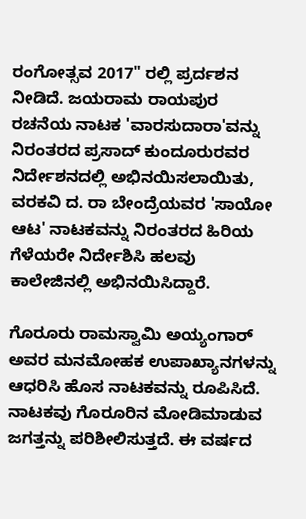ರಂಗೋತ್ಸವ 2017" ರಲ್ಲಿ ಪ್ರರ್ದಶನ ನೀಡಿದೆ. ಜಯರಾಮ ರಾಯಪುರ ರಚನೆಯ ನಾಟಕ 'ವಾರಸುದಾರಾ'ವನ್ನು ನಿರಂತರದ ಪ್ರಸಾದ್ ಕುಂದೂರುರವರ ನಿರ್ದೇಶನದಲ್ಲಿ ಅಭಿನಯಿಸಲಾಯಿತು, ವರಕವಿ ದ. ರಾ ಬೇಂದ್ರೆಯವರ 'ಸಾಯೋ ಆಟ' ನಾಟಕವನ್ನು ನಿರಂತರದ ಹಿರಿಯ ಗೆಳೆಯರೇ ನಿರ್ದೇಶಿಸಿ ಹಲವು ಕಾಲೇಜಿನಲ್ಲಿ ಅಭಿನಯಿಸಿದ್ದಾರೆ.

ಗೊರೂರು ರಾಮಸ್ವಾಮಿ ಅಯ್ಯಂಗಾರ್ ಅವರ ಮನಮೋಹಕ ಉಪಾಖ್ಯಾನಗಳನ್ನು ಆಧರಿಸಿ ಹೊಸ ನಾಟಕವನ್ನು ರೂಪಿಸಿದೆ. ನಾಟಕವು ಗೊರೂರಿನ ಮೋಡಿಮಾಡುವ ಜಗತ್ತನ್ನು ಪರಿಶೀಲಿಸುತ್ತದೆ. ಈ ವರ್ಷದ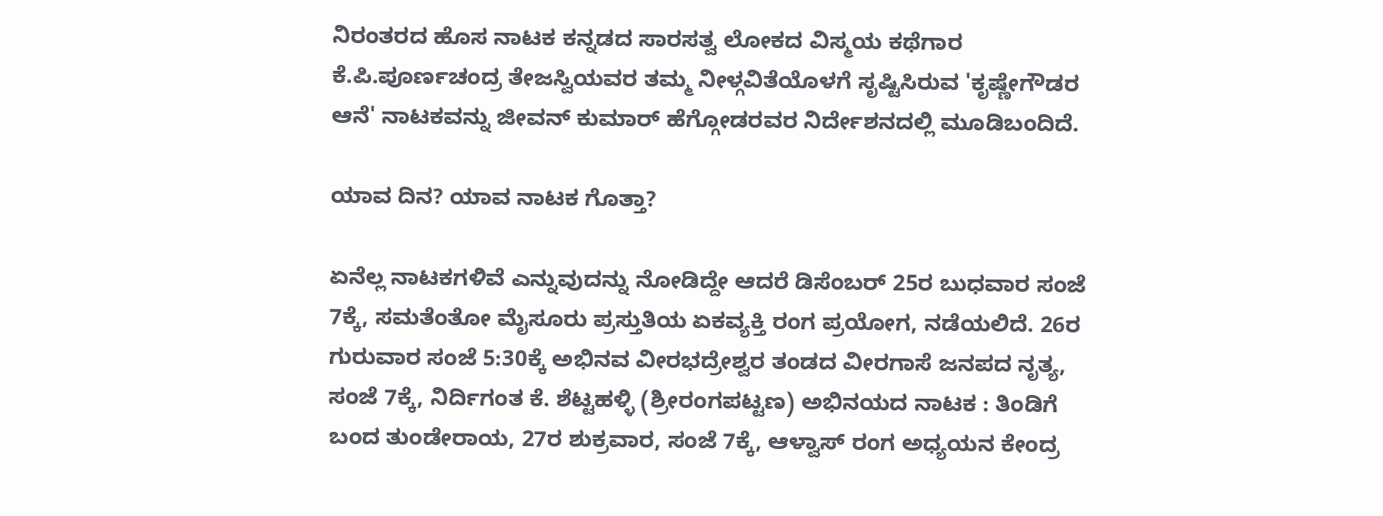ನಿರಂತರದ ಹೊಸ ನಾಟಕ ಕನ್ನಡದ ಸಾರಸತ್ವ ಲೋಕದ ವಿಸ್ಮಯ ಕಥೆಗಾರ ಕೆ.ಪಿ.ಪೂರ್ಣಚಂದ್ರ ತೇಜಸ್ವಿಯವರ ತಮ್ಮ ನೀಳ್ಗವಿತೆಯೊಳಗೆ ಸೃಷ್ಟಿಸಿರುವ 'ಕೃಷ್ಣೇಗೌಡರ ಆನೆ' ನಾಟಕವನ್ನು ಜೀವನ್ ಕುಮಾರ್ ಹೆಗ್ಗೋಡರವರ ನಿರ್ದೇಶನದಲ್ಲಿ ಮೂಡಿಬಂದಿದೆ.

ಯಾವ ದಿನ? ಯಾವ ನಾಟಕ ಗೊತ್ತಾ?

ಏನೆಲ್ಲ ನಾಟಕಗಳಿವೆ ಎನ್ನುವುದನ್ನು ನೋಡಿದ್ದೇ ಆದರೆ ಡಿಸೆಂಬರ್ 25ರ ಬುಧವಾರ ಸಂಜೆ 7ಕ್ಕೆ, ಸಮತೆಂತೋ ಮೈಸೂರು ಪ್ರಸ್ತುತಿಯ ಏಕವ್ಯಕ್ತಿ ರಂಗ ಪ್ರಯೋಗ, ನಡೆಯಲಿದೆ. 26ರ ಗುರುವಾರ ಸಂಜೆ 5:30ಕ್ಕೆ ಅಭಿನವ ವೀರಭದ್ರೇಶ್ವರ ತಂಡದ ವೀರಗಾಸೆ ಜನಪದ ನೃತ್ಯ, ಸಂಜೆ 7ಕ್ಕೆ, ನಿರ್ದಿಗಂತ ಕೆ. ಶೆಟ್ಟಹಳ್ಳಿ (ಶ್ರೀರಂಗಪಟ್ಟಣ) ಅಭಿನಯದ ನಾಟಕ : ತಿಂಡಿಗೆ ಬಂದ ತುಂಡೇರಾಯ, 27ರ ಶುಕ್ರವಾರ, ಸಂಜೆ 7ಕ್ಕೆ, ಆಳ್ವಾಸ್ ರಂಗ ಅಧ್ಯಯನ ಕೇಂದ್ರ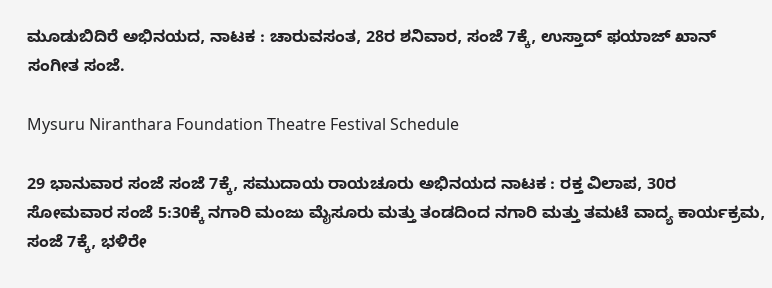ಮೂಡುಬಿದಿರೆ ಅಭಿನಯದ, ನಾಟಕ : ಚಾರುವಸಂತ, 28ರ ಶನಿವಾರ, ಸಂಜೆ 7ಕ್ಕೆ, ಉಸ್ತಾದ್ ಫಯಾಜ್ ಖಾನ್ ಸಂಗೀತ ಸಂಜೆ.

Mysuru Niranthara Foundation Theatre Festival Schedule

29 ಭಾನುವಾರ ಸಂಜೆ ಸಂಜೆ 7ಕ್ಕೆ, ಸಮುದಾಯ ರಾಯಚೂರು ಅಭಿನಯದ ನಾಟಕ : ರಕ್ತ ವಿಲಾಪ, 30ರ ಸೋಮವಾರ ಸಂಜೆ 5:30ಕ್ಕೆ ನಗಾರಿ ಮಂಜು ಮೈಸೂರು ಮತ್ತು ತಂಡದಿಂದ ನಗಾರಿ ಮತ್ತು ತಮಟೆ ವಾದ್ಯ ಕಾರ್ಯಕ್ರಮ, ಸಂಜೆ 7ಕ್ಕೆ, ಭಳಿರೇ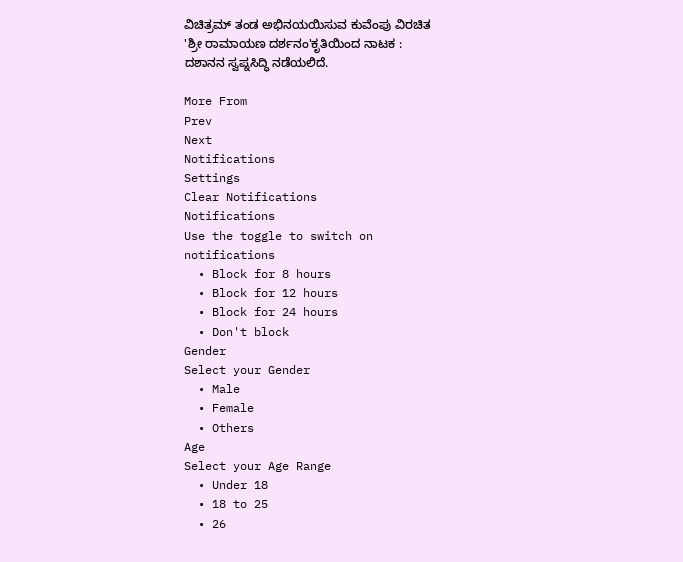ವಿಚಿತ್ರಮ್ ತಂಡ ಅಭಿನಯಯಿಸುವ ಕುವೆಂಪು ವಿರಚಿತ 'ಶ್ರೀ ರಾಮಾಯಣ ದರ್ಶನಂ'ಕೃತಿಯಿಂದ ನಾಟಕ : ದಶಾನನ ಸ್ವಪ್ನಸಿದ್ಧಿ ನಡೆಯಲಿದೆ.

More From
Prev
Next
Notifications
Settings
Clear Notifications
Notifications
Use the toggle to switch on notifications
  • Block for 8 hours
  • Block for 12 hours
  • Block for 24 hours
  • Don't block
Gender
Select your Gender
  • Male
  • Female
  • Others
Age
Select your Age Range
  • Under 18
  • 18 to 25
  • 26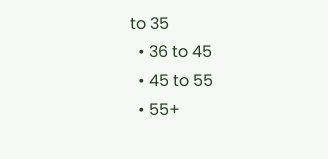to 35
  • 36 to 45
  • 45 to 55
  • 55+